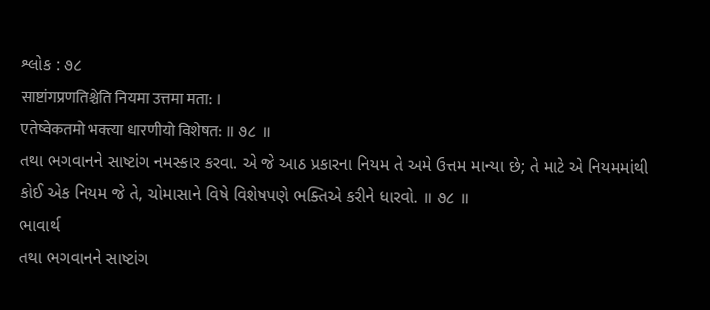શ્લોક : ૭૮
साष्टांगप्रणतिश्चेति नियमा उत्तमा मता: ।
एतेष्वेकतमो भक्त्या धारणीयो विशेषत: ॥ ૭૮ ॥
તથા ભગવાનને સાષ્ટાંગ નમસ્કાર કરવા. એ જે આઠ પ્રકારના નિયમ તે અમે ઉત્તમ માન્યા છે; તે માટે એ નિયમમાંથી કોઈ એક નિયમ જે તે, ચોમાસાને વિષે વિશેષપણે ભક્તિએ કરીને ધારવો. ॥ ૭૮ ॥
ભાવાર્થ
તથા ભગવાનને સાષ્ટાંગ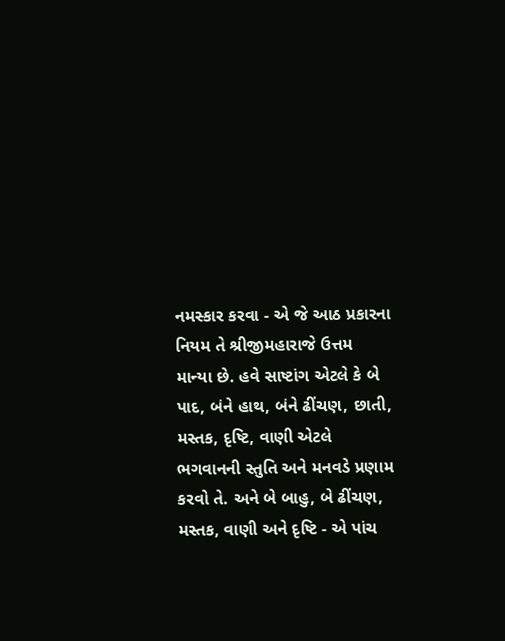નમસ્કાર કરવા - એ જે આઠ પ્રકારના નિયમ તે શ્રીજીમહારાજે ઉત્તમ માન્યા છે. હવે સાષ્ટાંગ એટલે કે બે પાદ, બંને હાથ, બંને ઢીંચણ, છાતી, મસ્તક, દૃષ્ટિ, વાણી એટલે ભગવાનની સ્તુતિ અને મનવડે પ્રણામ કરવો તે. અને બે બાહુ, બે ઢીંચણ, મસ્તક, વાણી અને દૃષ્ટિ - એ પાંચ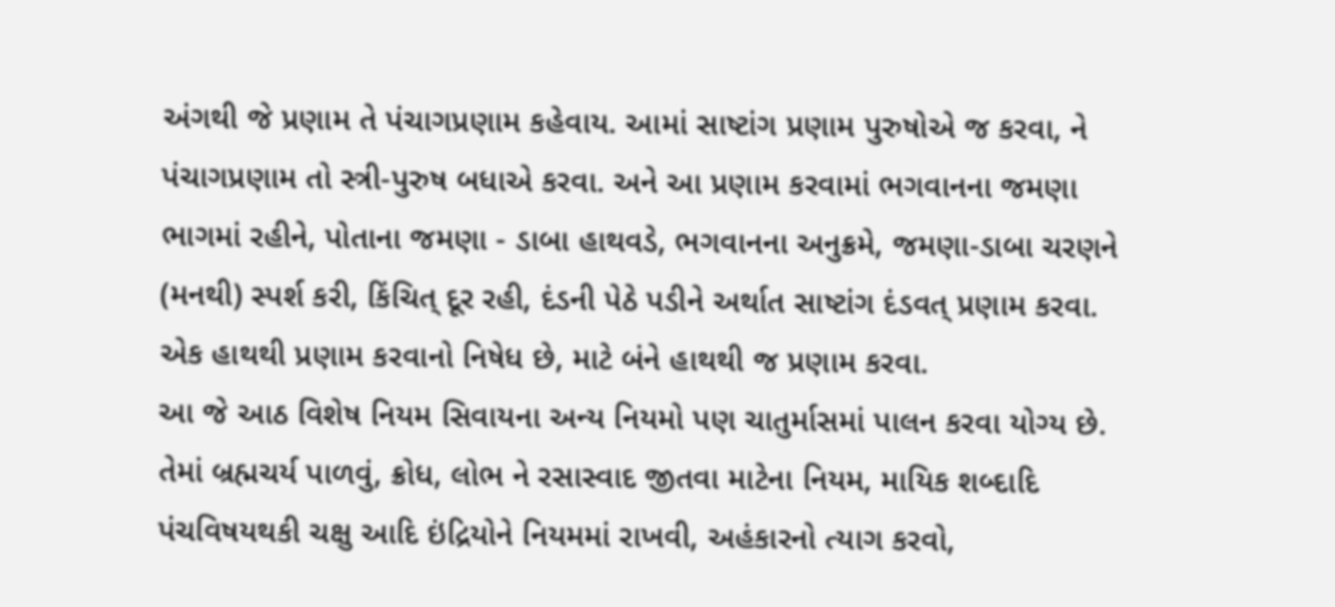અંગથી જે પ્રણામ તે પંચાગપ્રણામ કહેવાય. આમાં સાષ્ટાંગ પ્રણામ પુરુષોએ જ કરવા, ને પંચાગપ્રણામ તો સ્ત્રી-પુરુષ બધાએ કરવા. અને આ પ્રણામ કરવામાં ભગવાનના જમણા ભાગમાં રહીને, પોતાના જમણા - ડાબા હાથવડે, ભગવાનના અનુક્રમે, જમણા-ડાબા ચરણને (મનથી) સ્પર્શ કરી, કિંચિત્ દૂર રહી, દંડની પેઠે પડીને અર્થાત સાષ્ટાંગ દંડવત્ પ્રણામ કરવા. એક હાથથી પ્રણામ કરવાનો નિષેધ છે, માટે બંને હાથથી જ પ્રણામ કરવા.
આ જે આઠ વિશેષ નિયમ સિવાયના અન્ય નિયમો પણ ચાતુર્માસમાં પાલન કરવા યોગ્ય છે. તેમાં બ્રહ્મચર્ય પાળવું, ક્રોધ, લોભ ને રસાસ્વાદ જીતવા માટેના નિયમ, માયિક શબ્દાદિ પંચવિષયથકી ચક્ષુ આદિ ઇંદ્રિયોને નિયમમાં રાખવી, અહંકારનો ત્યાગ કરવો,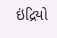ઇંદ્રિયો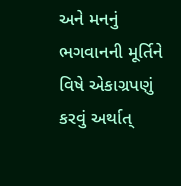અને મનનું ભગવાનની મૂર્તિને વિષે એકાગ્રપણું કરવું અર્થાત્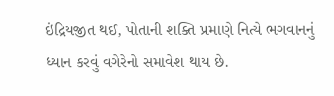ઇંદ્રિયજીત થઈ, પોતાની શક્તિ પ્રમાણે નિત્યે ભગવાનનું ધ્યાન કરવું વગેરેનો સમાવેશ થાય છે.